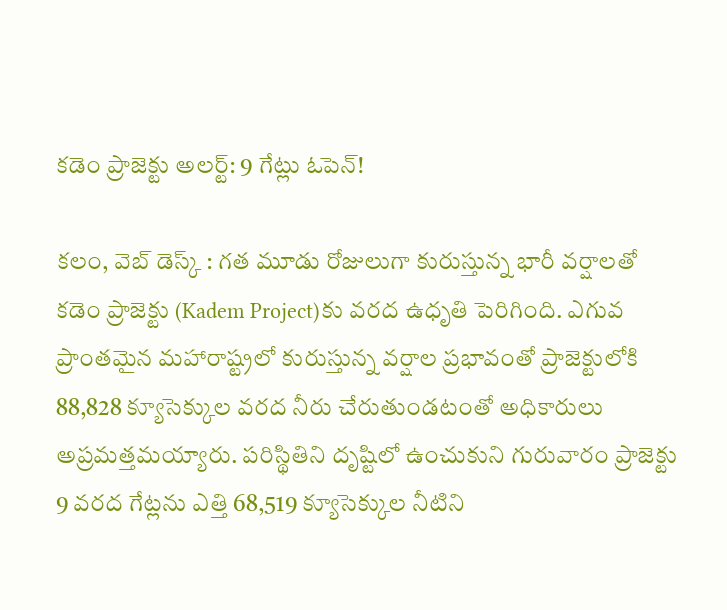కడెం ప్రాజెక్టు అలర్ట్: 9 గేట్లు ఓపెన్!

కలం, వెబ్ డెస్క్ : గత మూడు రోజులుగా కురుస్తున్న భారీ వర్షాలతో కడెం ప్రాజెక్టు (Kadem Project)కు వరద ఉధృతి పెరిగింది. ఎగువ ప్రాంతమైన మహారాష్ట్రలో కురుస్తున్న వర్షాల ప్రభావంతో ప్రాజెక్టులోకి 88,828 క్యూసెక్కుల వరద నీరు చేరుతుండటంతో అధికారులు అప్రమత్తమయ్యారు. పరిస్థితిని దృష్టిలో ఉంచుకుని గురువారం ప్రాజెక్టు 9 వరద గేట్లను ఎత్తి 68,519 క్యూసెక్కుల నీటిని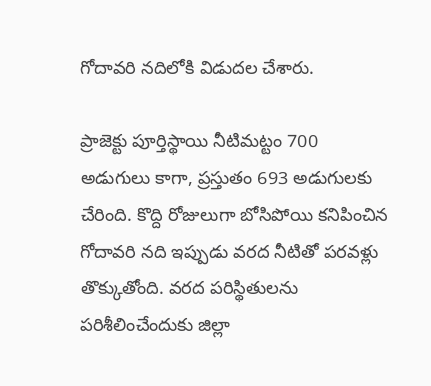గోదావరి నదిలోకి విడుదల చేశారు.

ప్రాజెక్టు పూర్తిస్థాయి నీటిమట్టం 700 అడుగులు కాగా, ప్రస్తుతం 693 అడుగులకు చేరింది. కొద్ది రోజులుగా బోసిపోయి కనిపించిన గోదావరి నది ఇప్పుడు వరద నీటితో పరవళ్లు తొక్కుతోంది. వరద పరిస్థితులను పరిశీలించేందుకు జిల్లా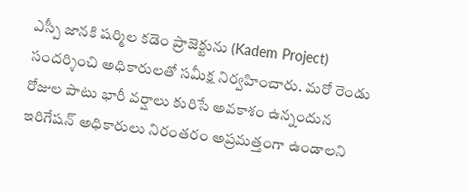ఎస్పీ జానకి షర్మిల కడెం ప్రాజెక్టును (Kadem Project) సందర్శించి అధికారులతో సమీక్ష నిర్వహించారు. మరో రెండు రోజుల పాటు భారీ వర్షాలు కురిసే అవకాశం ఉన్నందున ఇరిగేషన్ అధికారులు నిరంతరం అప్రమత్తంగా ఉండాలని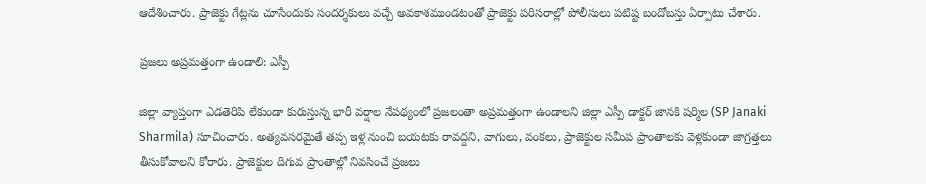ఆదేశించారు. ప్రాజెక్టు గేట్లను చూసేందుకు సందర్శకులు వచ్చే అవకాశముండటంతో ప్రాజెక్టు పరిసరాల్లో పోలీసులు పటిష్ట బందోబస్తు ఏర్పాటు చేశారు.

ప్రజలు అప్రమత్తంగా ఉండాలి: ఎస్పీ

జిల్లా వ్యాప్తంగా ఎడతెరిపి లేకుండా కురుస్తున్న భారీ వర్షాల నేపథ్యంలో ప్రజలంతా అప్రమత్తంగా ఉండాలని జిల్లా ఎస్పీ డాక్టర్ జానకి షర్మిల (SP Janaki Sharmila) సూచించారు. అత్యవసరమైతే తప్ప ఇళ్ల నుంచి బయటకు రావద్దని, వాగులు, వంకలు, ప్రాజెక్టుల సమీప ప్రాంతాలకు వెళ్లకుండా జాగ్రత్తలు తీసుకోవాలని కోరారు. ప్రాజెక్టుల దిగువ ప్రాంతాల్లో నివసించే ప్రజలు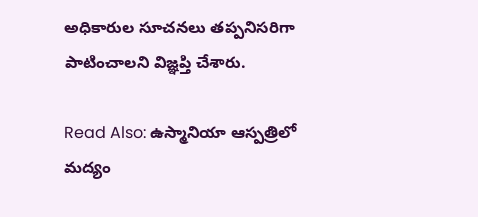అధికారుల సూచనలు తప్పనిసరిగా పాటించాలని విజ్ఞప్తి చేశారు.

Read Also: ఉస్మానియా ఆస్ప‌త్రిలో మ‌ద్యం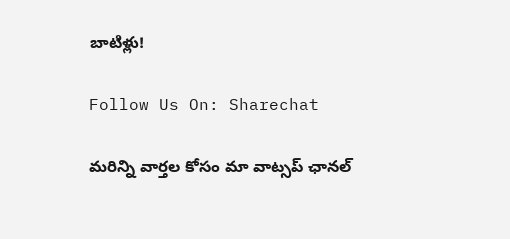బాటిళ్లు!

Follow Us On: Sharechat

మ‌రిన్ని వార్త‌ల కోసం మా వాట్స‌ప్ ఛాన‌ల్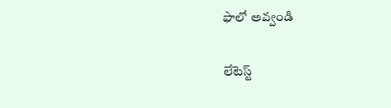ఫాలో అవ్వండి

లేటెస్ట్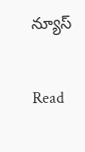న్యూస్‌

Read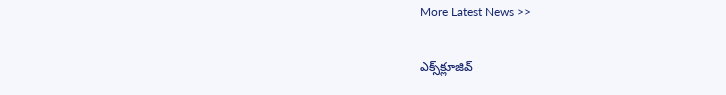More Latest News >>

ఎక్స్‌క్లూజివ్‌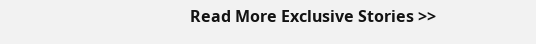Read More Exclusive Stories >>